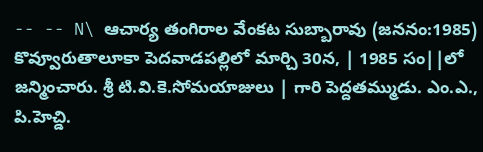-- -- N\ ఆచార్య తంగిరాల వేంకట సుబ్బారావు (జననం:1985) కొవ్వూరుతాలూకా పెదవాడపల్లిలో మార్చి 30న, | 1985 సం||లో జన్మించారు. శ్రీ టి.వి.కె.సోమయాజులు | గారి పెద్దతమ్ముడు. ఎం.ఎ., పి.హెచ్డి.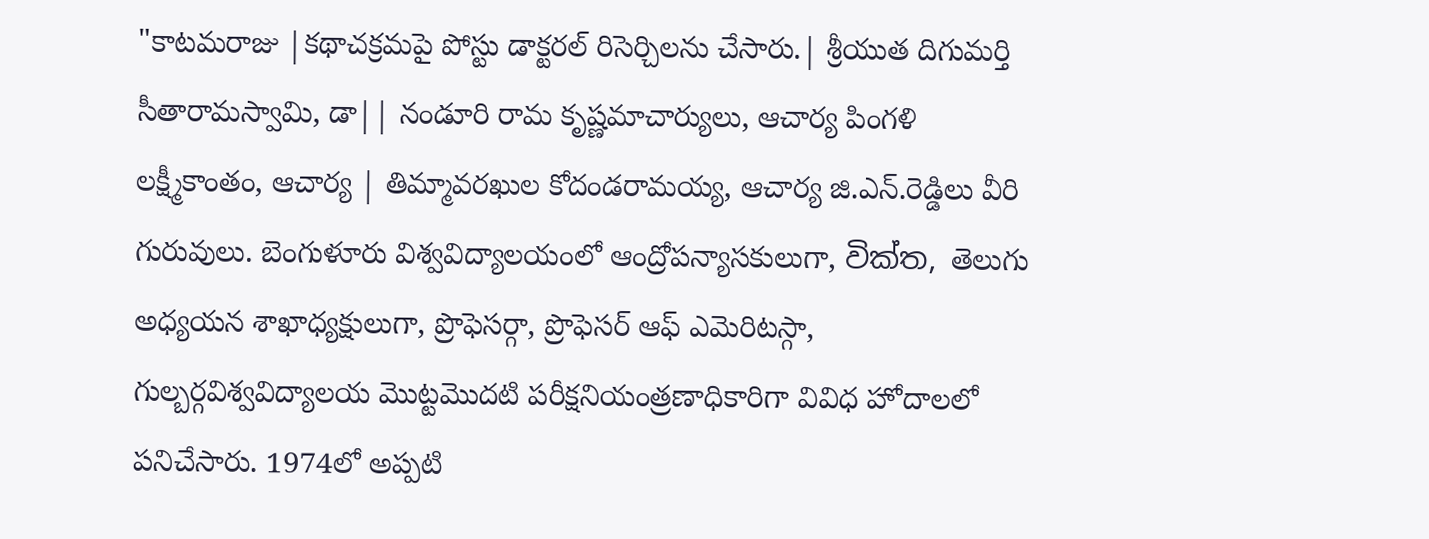"కాటమరాజు |కథాచక్రమపై పోస్టు డాక్టరల్ రిసెర్చిలను చేసారు.| శ్రీయుత దిగుమర్తి సీతారామస్వామి, డా|| నండూరి రామ కృష్ణమాచార్యులు, ఆచార్య పింగళి లక్ష్మీకాంతం, ఆచార్య | తిమ్మావరఖుల కోదండరామయ్య, ఆచార్య జి.ఎన్.రెడ్డిలు వీరి గురువులు. బెంగుళూరు విశ్వవిద్యాలయంలో ఆంద్రోపన్యాసకులుగా, වික්ත, తెలుగు అధ్యయన శాఖాధ్యక్షులుగా, ప్రొఫెసర్గా, ప్రొఫెసర్ ఆఫ్ ఎమెరిటస్గా, గుల్బర్గవిశ్వవిద్యాలయ మొట్టమొదటి పరీక్షనియంత్రణాధికారిగా వివిధ హోదాలలో పనిచేసారు. 1974లో అప్పటి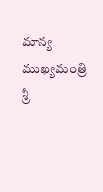మాన్య ముఖ్యమంత్రి శ్రీ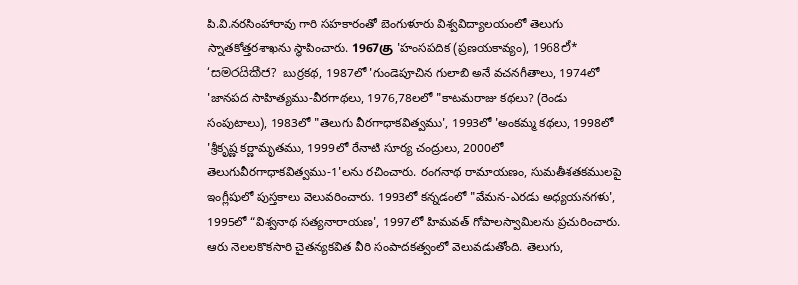పి.వి.నరసింహారావు గారి సహకారంతో బెంగుళూరు విశ్వవిద్యాలయంలో తెలుగు స్నాతకోత్తరశాఖను స్థాపించారు. 1967கு 'హంసపదిక (ప్రణయకావ్యం), 1968ඒ* ‘සමරයිකීජ? బుర్రకథ, 1987లో 'గుండెపూచిన గులాబి అనే వచనగీతాలు, 1974లో 'జానపద సాహిత్యము-వీరగాథలు, 1976,78లలో "కాటమరాజు కథలు? (రెండు సంపుటాలు), 1983లో "తెలుగు వీరగాధాకవిత్వము', 1993లో 'అంకమ్మ కథలు, 1998లో 'శ్రీకృష్ణ కర్ణామృతము, 1999లో రేనాటి సూర్య చంద్రులు, 2000లో తెలుగువీరగాధాకవిత్వము-1'లను రచించారు. రంగనాథ రామాయణం, సుమతీశతకములపై ఇంగ్లీషులో పుస్తకాలు వెలువరించారు. 1993లో కన్నడంలో "వేమన-ఎరడు అధ్యయనగళు', 1995లో “విశ్వనాథ సత్యనారాయణ', 1997లో హిమవత్ గోపాలస్వామిలను ప్రచురించారు. ఆరు నెలలకొకసారి చైతన్యకవిత వీరి సంపాదకత్వంలో వెలువడుతోంది. తెలుగు,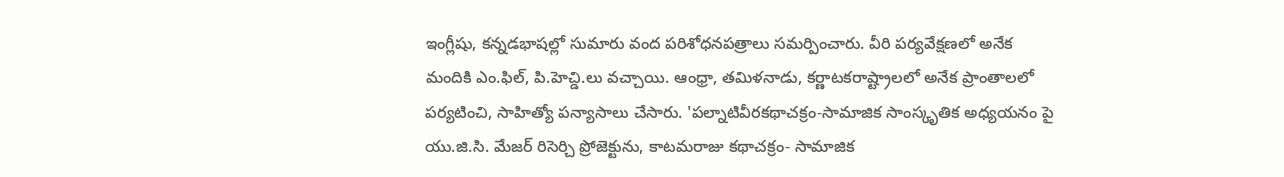ఇంగ్లీషు, కన్నడభాషల్లో సుమారు వంద పరిశోధనపత్రాలు సమర్పించారు. వీరి పర్యవేక్షణలో అనేక మందికి ఎం.ఫిల్, పి.హెచ్డి.లు వచ్చాయి. ఆంధ్రా, తమిళనాడు, కర్ణాటకరాష్ట్రాలలో అనేక ప్రాంతాలలో పర్యటించి, సాహిత్యో పన్యాసాలు చేసారు. 'పల్నాటివీరకథాచక్రం-సామాజిక సాంస్కృతిక అధ్యయనం పై యు.జి.సి. మేజర్ రిసెర్చి ప్రోజెక్టును, కాటమరాజు కథాచక్రం- సామాజిక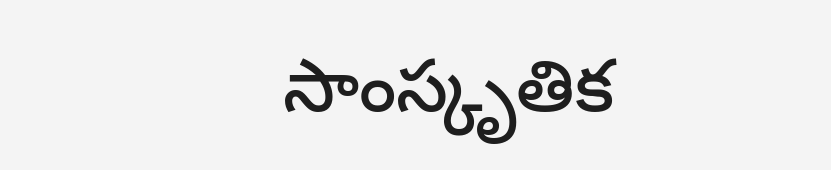సాంస్కృతిక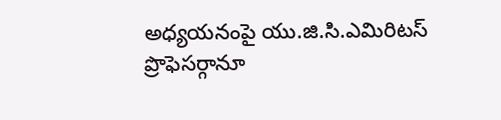అధ్యయనంపై యు.జి.సి.ఎమిరిటస్ ప్రొఫెసర్గానూ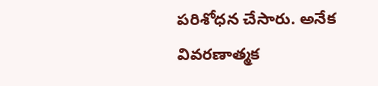పరిశోధన చేసారు. అనేక వివరణాత్మక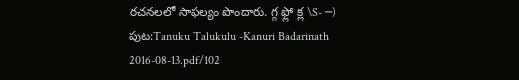రచనలలో సాఫల్యం పొందారు. గ్గ ఫ్లో క్ల \S- ─)
పుట:Tanuku Talukulu -Kanuri Badarinath 2016-08-13.pdf/102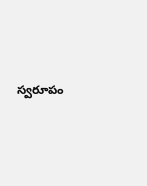స్వరూపం